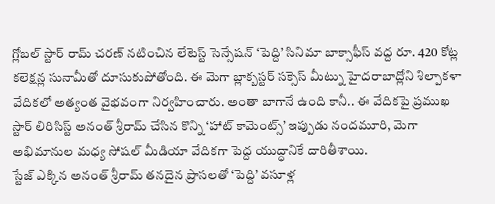గ్లోబల్ స్టార్ రామ్ చరణ్ నటించిన లేటెస్ట్ సెన్సేషన్ ‘పెద్ది’ సినిమా బాక్సాఫీస్ వద్ద రూ. 420 కోట్ల కలెక్షన్ల సునామీతో దూసుకుపోతోంది. ఈ మెగా బ్లాక్బస్టర్ సక్సెస్ మీట్ను హైదరాబాద్లోని శిల్పాకళా వేదికలో అత్యంత వైభవంగా నిర్వహించారు. అంతా బాగానే ఉంది కానీ.. ఈ వేదికపై ప్రముఖ స్టార్ లిరిసిస్ట్ అనంత్ శ్రీరామ్ చేసిన కొన్ని ‘హాట్ కామెంట్స్’ ఇప్పుడు నందమూరి, మెగా అభిమానుల మధ్య సోషల్ మీడియా వేదికగా పెద్ద యుద్ధానికే దారితీశాయి.
స్టేజ్ ఎక్కిన అనంత్ శ్రీరామ్ తనదైన ప్రాసలతో ‘పెద్ది’ వసూళ్ల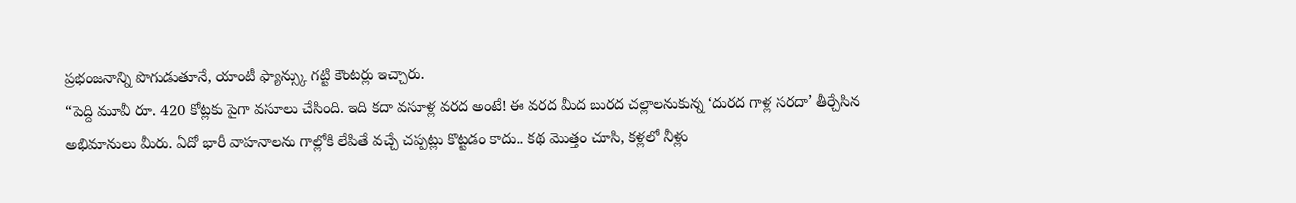ప్రభంజనాన్ని పొగుడుతూనే, యాంటీ ఫ్యాన్స్కు గట్టి కౌంటర్లు ఇచ్చారు.
“పెద్ది మూవీ రూ. 420 కోట్లకు పైగా వసూలు చేసింది. ఇది కదా వసూళ్ల వరద అంటే! ఈ వరద మీద బురద చల్లాలనుకున్న ‘దురద గాళ్ల సరదా’ తీర్చేసిన అభిమానులు మీరు. ఏదో భారీ వాహనాలను గాల్లోకి లేపితే వచ్చే చప్పట్లు కొట్టడం కాదు.. కథ మొత్తం చూసి, కళ్లలో నీళ్లు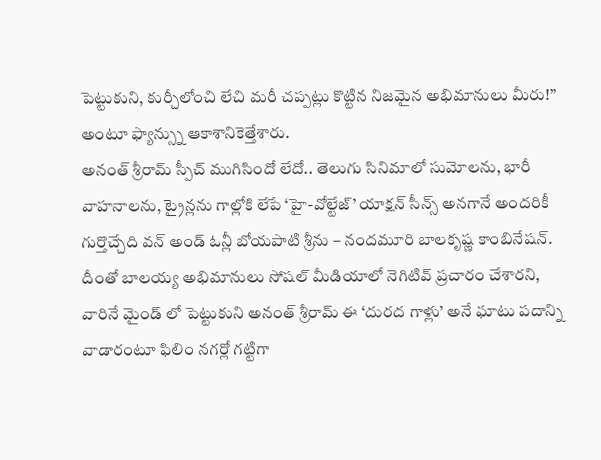పెట్టుకుని, కుర్చీలోంచి లేచి మరీ చప్పట్లు కొట్టిన నిజమైన అభిమానులు మీరు!” అంటూ ఫ్యాన్స్ను ఆకాశానికెత్తేశారు.
అనంత్ శ్రీరామ్ స్పీచ్ ముగిసిందో లేదో.. తెలుగు సినిమాలో సుమోలను, భారీ వాహనాలను, ట్రైన్లను గాల్లోకి లేపే ‘హై-వోల్టేజ్’ యాక్షన్ సీన్స్ అనగానే అందరికీ గుర్తొచ్చేది వన్ అండ్ ఓన్లీ బోయపాటి శ్రీను – నందమూరి బాలకృష్ణ కాంబినేషన్. దీంతో బాలయ్య అభిమానులు సోషల్ మీడియాలో నెగిటివ్ ప్రచారం చేశారని, వారినే మైండ్ లో పెట్టుకుని అనంత్ శ్రీరామ్ ఈ ‘దురద గాళ్లు’ అనే ఘాటు పదాన్ని వాడారంటూ ఫిలిం నగర్లో గట్టిగా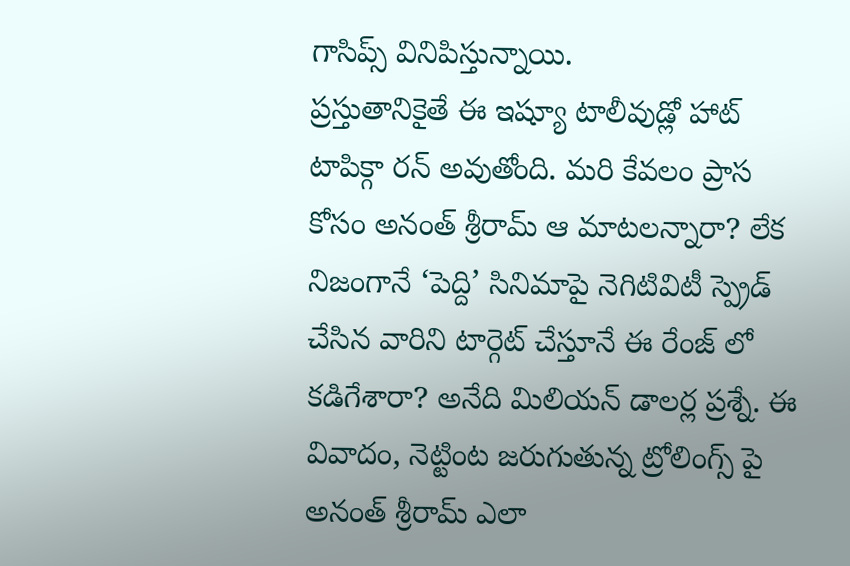గాసిప్స్ వినిపిస్తున్నాయి.
ప్రస్తుతానికైతే ఈ ఇష్యూ టాలీవుడ్లో హాట్ టాపిక్గా రన్ అవుతోంది. మరి కేవలం ప్రాస కోసం అనంత్ శ్రీరామ్ ఆ మాటలన్నారా? లేక నిజంగానే ‘పెద్ది’ సినిమాపై నెగిటివిటీ స్ప్రెడ్ చేసిన వారిని టార్గెట్ చేస్తూనే ఈ రేంజ్ లో కడిగేశారా? అనేది మిలియన్ డాలర్ల ప్రశ్నే. ఈ వివాదం, నెట్టింట జరుగుతున్న ట్రోలింగ్స్ పై అనంత్ శ్రీరామ్ ఎలా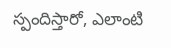స్పందిస్తారో, ఎలాంటి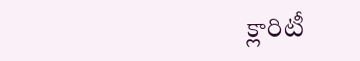క్లారిటీ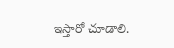ఇస్తారో చూడాలి.